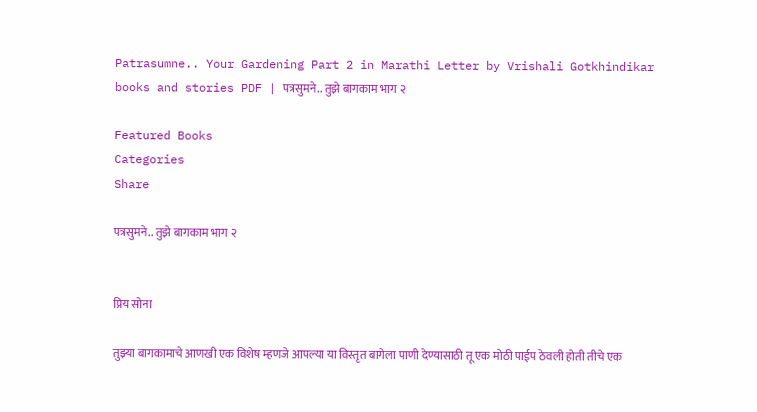Patrasumne.. Your Gardening Part 2 in Marathi Letter by Vrishali Gotkhindikar books and stories PDF | पत्रसुमने.. तुझे बागकाम भाग २

Featured Books
Categories
Share

पत्रसुमने.. तुझे बागकाम भाग २


प्रिय सोना

तुझ्या बागकामाचे आणखी एक विशेष म्हणजे आपल्या या विस्तृत बागेला पाणी देण्यासाठी तू एक मोठी पाईप ठेवली होती तीचे एक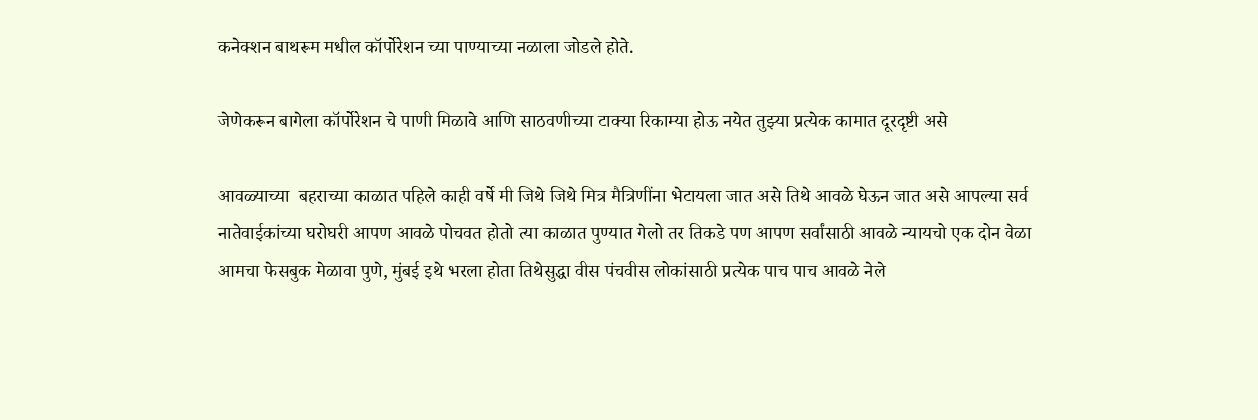कनेक्शन बाथरूम मधील कॉर्पोरेशन च्या पाण्याच्या नळाला जोडले होते.

जेणेकरून बागेला कॉर्पोरेशन चे पाणी मिळावे आणि साठवणीच्या टाक्या रिकाम्या होऊ नयेत तुझ्या प्रत्येक कामात दूरदृष्टी असे

आवळ्याच्या  बहराच्या काळात पहिले काही वर्षे मी जिथे जिथे मित्र मैत्रिणींना भेटायला जात असे तिथे आवळे घेऊन जात असे आपल्या सर्व नातेवाईकांच्या घरोघरी आपण आवळे पोचवत होतो त्या काळात पुण्यात गेलो तर तिकडे पण आपण सर्वांसाठी आवळे न्यायचो एक दोन वेळा आमचा फेसबुक मेळावा पुणे, मुंबई इथे भरला होता तिथेसुद्धा वीस पंचवीस लोकांसाठी प्रत्येक पाच पाच आवळे नेले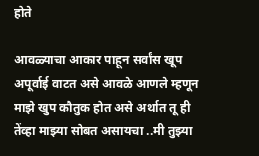होते

आवळ्याचा आकार पाहून सर्वांस खूप अपूर्वाई वाटत असे आवळे आणले म्हणून माझे खुप कौतुक होत असे अर्थात तू ही तेंव्हा माझ्या सोबत असायचा ..मी तुझ्या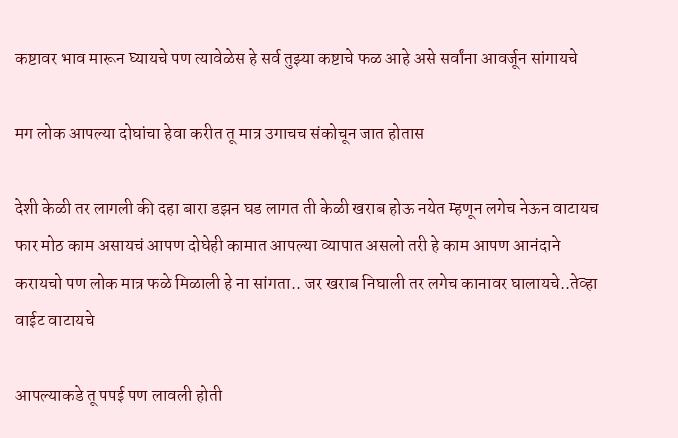कष्टावर भाव मारून घ्यायचे पण त्यावेळेस हे सर्व तुझ्या कष्टाचे फळ आहे असे सर्वांना आवर्जून सांगायचे

मग लोक आपल्या दोघांचा हेवा करीत तू मात्र उगाचच संकोचून जात होतास

देशी केळी तर लागली की दहा बारा डझन घड लागत ती केळी खराब होऊ नयेत म्हणून लगेच नेऊन वाटायच फार मोठ काम असायचं आपण दोघेही कामात आपल्या व्यापात असलो तरी हे काम आपण आनंदाने करायचो पण लोक मात्र फळे मिळाली हे ना सांगता.. जर खराब निघाली तर लगेच कानावर घालायचे..तेव्हा वाईट वाटायचे

आपल्याकडे तू पपई पण लावली होती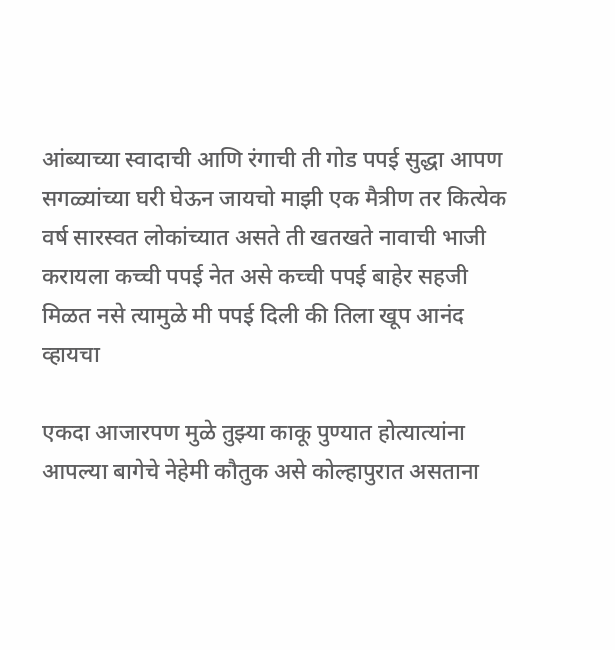आंब्याच्या स्वादाची आणि रंगाची ती गोड पपई सुद्धा आपण सगळ्यांच्या घरी घेऊन जायचो माझी एक मैत्रीण तर कित्येक वर्ष सारस्वत लोकांच्यात असते ती खतखते नावाची भाजी करायला कच्ची पपई नेत असे कच्ची पपई बाहेर सहजी मिळत नसे त्यामुळे मी पपई दिली की तिला खूप आनंद व्हायचा

एकदा आजारपण मुळे तुझ्या काकू पुण्यात होत्यात्यांना आपल्या बागेचे नेहेमी कौतुक असे कोल्हापुरात असताना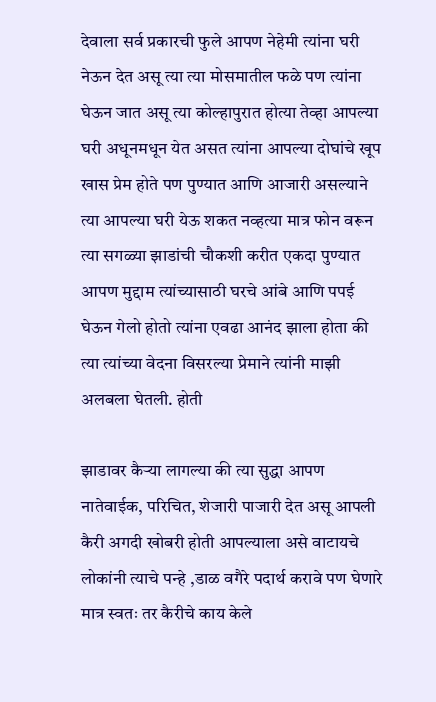देवाला सर्व प्रकारची फुले आपण नेहेमी त्यांना घरी नेऊन देत असू त्या त्या मोसमातील फळे पण त्यांना घेऊन जात असू त्या कोल्हापुरात होत्या तेव्हा आपल्या घरी अधूनमधून येत असत त्यांना आपल्या दोघांचे खूप खास प्रेम होते पण पुण्यात आणि आजारी असल्याने त्या आपल्या घरी येऊ शकत नव्हत्या मात्र फोन वरून त्या सगळ्या झाडांची चौकशी करीत एकदा पुण्यात आपण मुद्दाम त्यांच्यासाठी घरचे आंबे आणि पपई घेऊन गेलो होतो त्यांना एवढा आनंद झाला होता की त्या त्यांच्या वेदना विसरल्या प्रेमाने त्यांनी माझी अलबला घेतली. होती

झाडावर कैऱ्या लागल्या की त्या सुद्धा आपण नातेवाईक, परिचित, शेजारी पाजारी देत असू आपली कैरी अगदी खोबरी होती आपल्याला असे वाटायचे लोकांनी त्याचे पन्हे ,डाळ वगैरे पदार्थ करावे पण घेणारे मात्र स्वतः तर कैरीचे काय केले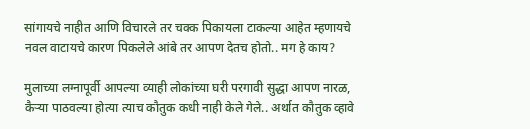सांगायचे नाहीत आणि विचारले तर चक्क पिकायला टाकल्या आहेत म्हणायचे नवल वाटायचे कारण पिकलेले आंबे तर आपण देतच होतो.. मग हे काय?

मुलाच्या लग्नापूर्वी आपल्या व्याही लोकांच्या घरी परगावी सुद्धा आपण नारळ, कैऱ्या पाठवल्या होत्या त्याच कौतुक कधी नाही केले गेले.. अर्थात कौतुक व्हावे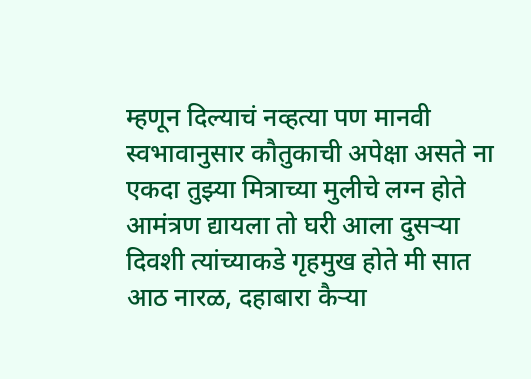म्हणून दिल्याचं नव्हत्या पण मानवी स्वभावानुसार कौतुकाची अपेक्षा असते ना एकदा तुझ्या मित्राच्या मुलीचे लग्न होते आमंत्रण द्यायला तो घरी आला दुसऱ्या दिवशी त्यांच्याकडे गृहमुख होते मी सात आठ नारळ, दहाबारा कैऱ्या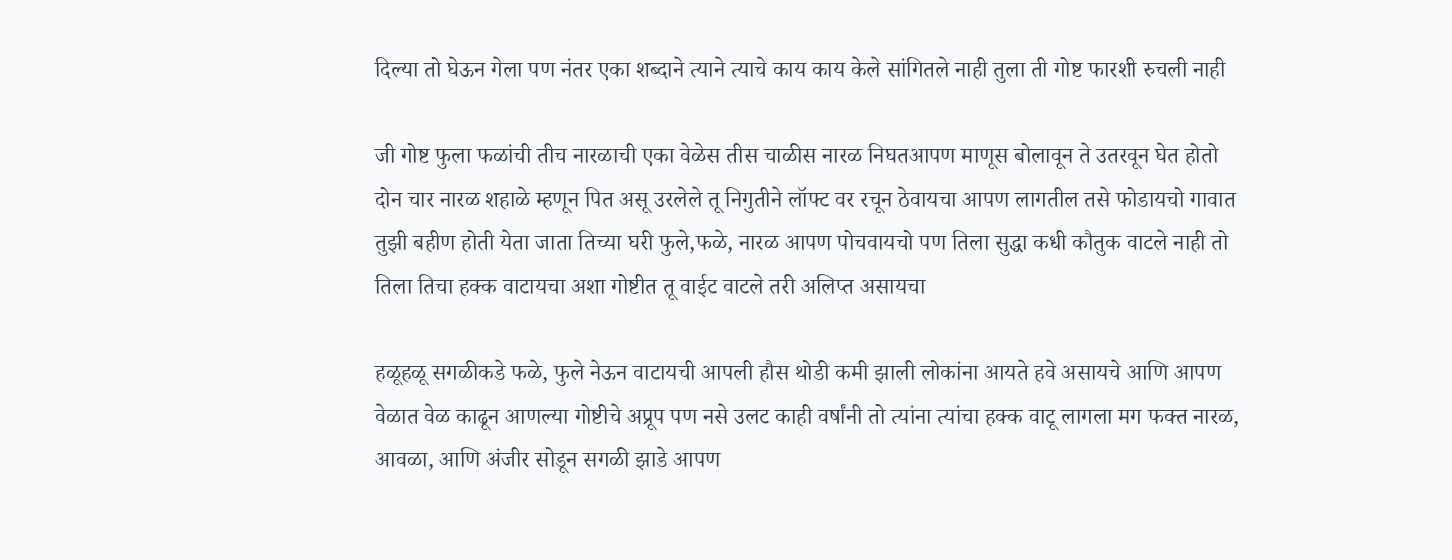दिल्या तो घेऊन गेला पण नंतर एका शब्दाने त्याने त्याचे काय काय केले सांगितले नाही तुला ती गोष्ट फारशी रुचली नाही

जी गोष्ट फुला फळांची तीच नारळाची एका वेळेस तीस चाळीस नारळ निघतआपण माणूस बोलावून ते उतरवून घेत होतो दोन चार नारळ शहाळे म्हणून पित असू उरलेले तू निगुतीने लॉफ्ट वर रचून ठेवायचा आपण लागतील तसे फोडायचो गावात तुझी बहीण होती येता जाता तिच्या घरी फुले,फळे, नारळ आपण पोचवायचो पण तिला सुद्धा कधी कौतुक वाटले नाही तो तिला तिचा हक्क वाटायचा अशा गोष्टीत तू वाईट वाटले तरी अलिप्त असायचा

हळूहळू सगळीकडे फळे, फुले नेऊन वाटायची आपली हौस थोडी कमी झाली लोकांना आयते हवे असायचे आणि आपण वेळात वेळ काढून आणल्या गोष्टीचे अप्रूप पण नसे उलट काही वर्षांनी तो त्यांना त्यांचा हक्क वाटू लागला मग फक्त नारळ, आवळा, आणि अंजीर सोडून सगळी झाडे आपण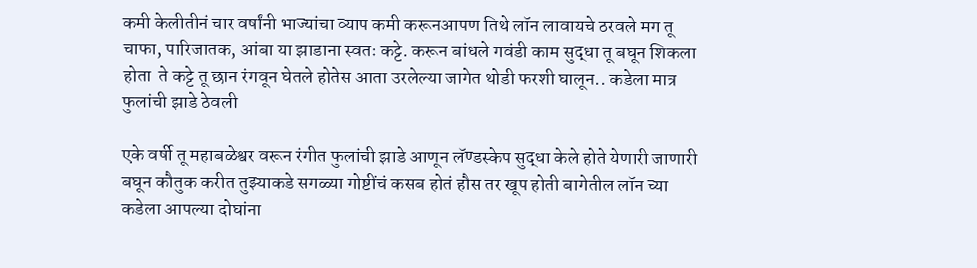कमी केलीतीनं चार वर्षांनी भाज्यांचा व्याप कमी करूनआपण तिथे लॉन लावायचे ठरवले मग तू चाफा, पारिजातक, आंबा या झाडाना स्वतः कट्टे. करून बांधले गवंडी काम सुद्धा तू बघून शिकला होता  ते कट्टे तू छान रंगवून घेतले होतेस आता उरलेल्या जागेत थोडी फरशी घालून.. कडेला मात्र फुलांची झाडे ठेवली

एके वर्षी तू महाबळेश्वर वरून रंगीत फुलांची झाडे आणून लॅण्डस्केप सुद्धा केले होते येणारी जाणारी बघून कौतुक करीत तुझ्याकडे सगळ्या गोष्टींचं कसब होतं हौस तर खूप होती बागेतील लॉन च्या कडेला आपल्या दोघांना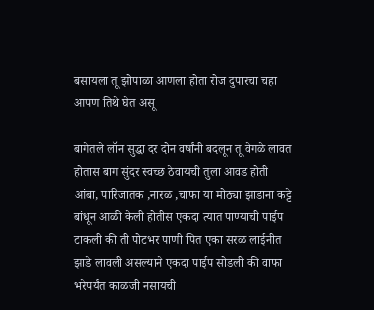बसायला तू झोपाळा आणला होता रोज दुपारचा चहा आपण तिथे घेत असू

बागेतले लॉन सुद्धा दर दोन वर्षांनी बदलून तू वेगळे लावत होतास बाग सुंदर स्वच्छ ठेवायची तुला आवड होती आंबा, पारिजातक ,नारळ ,चाफा या मोठ्या झाडाना कट्टे बांधून आळी केली होतीस एकदा त्यात पाण्याची पाईप टाकली की ती पोटभर पाणी पित एका सरळ लाईनीत झाडे लावली असल्याने एकदा पाईप सोडली की वाफा भरेपर्यंत काळजी नसायची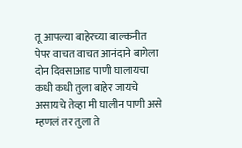तू आपल्या बाहेरच्या बाल्कनीत पेपर वाचत वाचत आनंदाने बागेला दोन दिवसाआड पाणी घालायचा कधी कधी तुला बाहेर जायचे असायचे तेव्हा मी घालीन पाणी असे म्हणलं तर तुला ते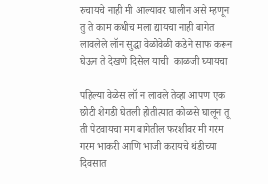रुचायचे नाही मी आल्यावर घालीन असे म्हणून तु ते काम कधीच मला द्यायचा नाही बागेत लावलेले लॉन सुद्धा वेळोवेळी कडेने साफ करून घेऊन ते देखणे दिसेल याची  काळजी घ्यायचा

पहिल्या वेळेस लॉ न लावले तेव्हा आपण एक छोटी शेगडी घेतली होतीत्यात कोळसे घालून तू ती पेटवायचा मग बागेतील फरशीवर मी गरम गरम भाकरी आणि भाजी करायचे थंडीच्या दिवसात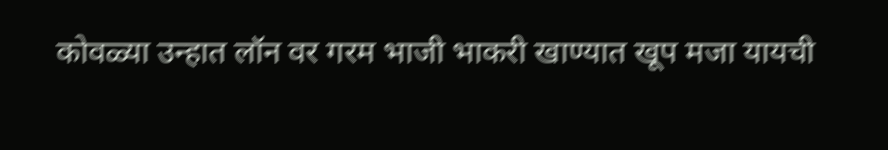कोवळ्या उन्हात लॉन वर गरम भाजी भाकरी खाण्यात खूप मजा यायची